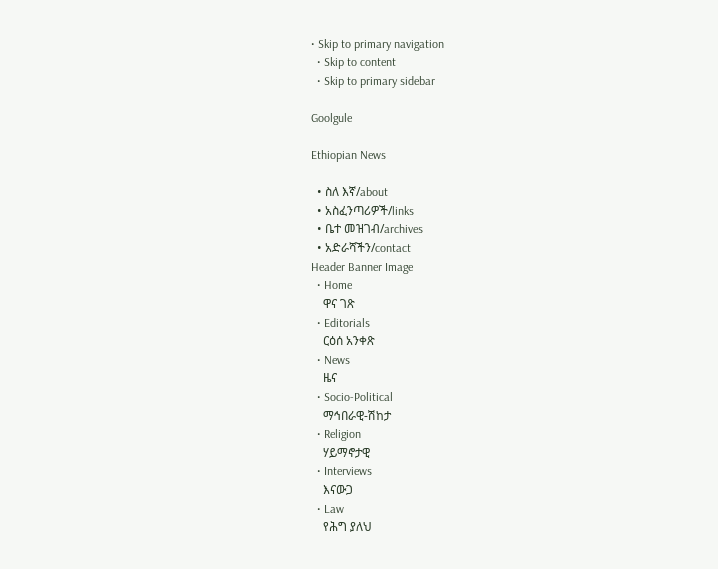• Skip to primary navigation
  • Skip to content
  • Skip to primary sidebar

Goolgule

Ethiopian News

  • ስለ እኛ/about
  • አስፈንጣሪዎች/links
  • ቤተ መዝገብ/archives
  • አድራሻችን/contact
Header Banner Image
  • Home
    ዋና ገጽ
  • Editorials
    ርዕሰ አንቀጽ
  • News
    ዜና
  • Socio-Political
    ማኅበራዊ-ሽከታ
  • Religion
    ሃይማኖታዊ
  • Interviews
    እናውጋ
  • Law
    የሕግ ያለህ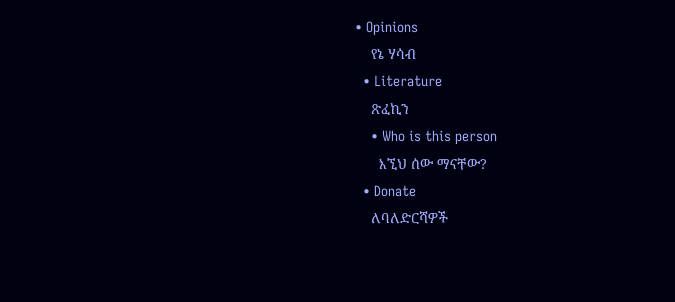• Opinions
    የኔ ሃሳብ
  • Literature
    ጽፈኪን
    • Who is this person
      እኚህ ሰው ማናቸው?
  • Donate
    ለባለድርሻዎች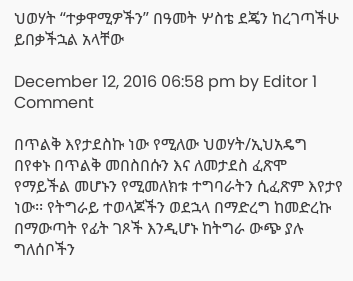ህወሃት “ተቃዋሚዎችን” በዓመት ሦስቴ ደጄን ከረገጣችሁ ይበቃችኋል አላቸው

December 12, 2016 06:58 pm by Editor 1 Comment

በጥልቅ እየታደስኩ ነው የሚለው ህወሃት/ኢህአዴግ በየቀኑ በጥልቅ መበስበሱን እና ለመታደስ ፈጽሞ የማይችል መሆኑን የሚመለክቱ ተግባራትን ሲፈጽም እየታየ ነው፡፡ የትግራይ ተወላጆችን ወደኋላ በማድረግ ከመድረኩ በማውጣት የፊት ገጾች እንዲሆኑ ከትግራ ውጭ ያሉ ግለሰቦችን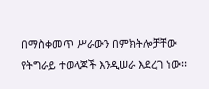በማስቀመጥ ሥራውን በምክትሎቻቸው የትግራይ ተወላጆች እንዲሠራ እደረገ ነው፡፡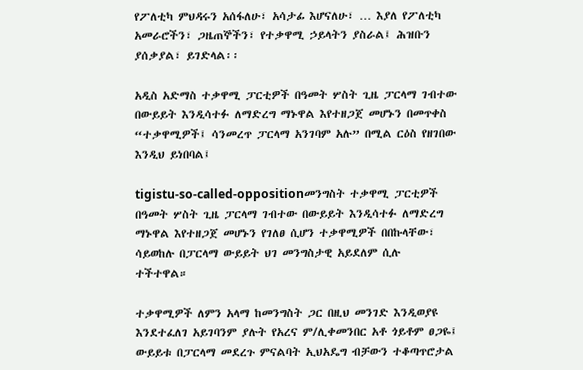የፖለቲካ ምህዳሩን አሰፋለሁ፣ አሳታፊ እሆናለሁ፣ … እያለ የፖለቲካ አመራሮችን፣ ጋዜጠኞችን፣ የተቃዋሚ ኃይላትን ያስራል፤ ሕዝቡን ያሰቃያል፣ ይገድላል፡፡

አዲስ አድማስ ተቃዋሚ ፓርቲዎች በዓመት ሦስት ጊዜ ፓርላማ ገብተው በውይይት እንዲሳተፉ ለማድረግ ማኑዋል እየተዘጋጀ መሆኑን በመጥቀስ “ተቃዋሚዎች፤ ሳንመረጥ ፓርላማ አንገባም አሉ” በሚል ርዕስ የዘገበው እንዲህ ይነበባል፤

tigistu-so-called-oppositionመንግስት ተቃዋሚ ፓርቲዎች በዓመት ሦስት ጊዜ ፓርላማ ገብተው በውይይት እንዲሳተፉ ለማድረግ ማኑዋል እየተዘጋጀ መሆኑን የገለፀ ሲሆን ተቃዋሚዎች በበኩላቸው፣ ሳይወከሉ በፓርላማ ውይይት ህገ መንግስታዊ አይደለም ሲሉ ተችተዋል።

ተቃዋሚዎች ለምን አላማ ከመንግስት ጋር በዚህ መንገድ እንዲወያዩ እንደተፈለገ አይገባንም ያሉት የአረና ም/ሊቀመንበር አቶ ጎይቶም ፀጋዬ፤ ውይይቱ በፓርላማ መደረጉ ምናልባት ኢህአዴግ ብቻውን ተቆጣጥሮታል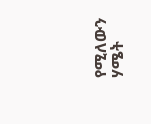የሚለውን ሃሜት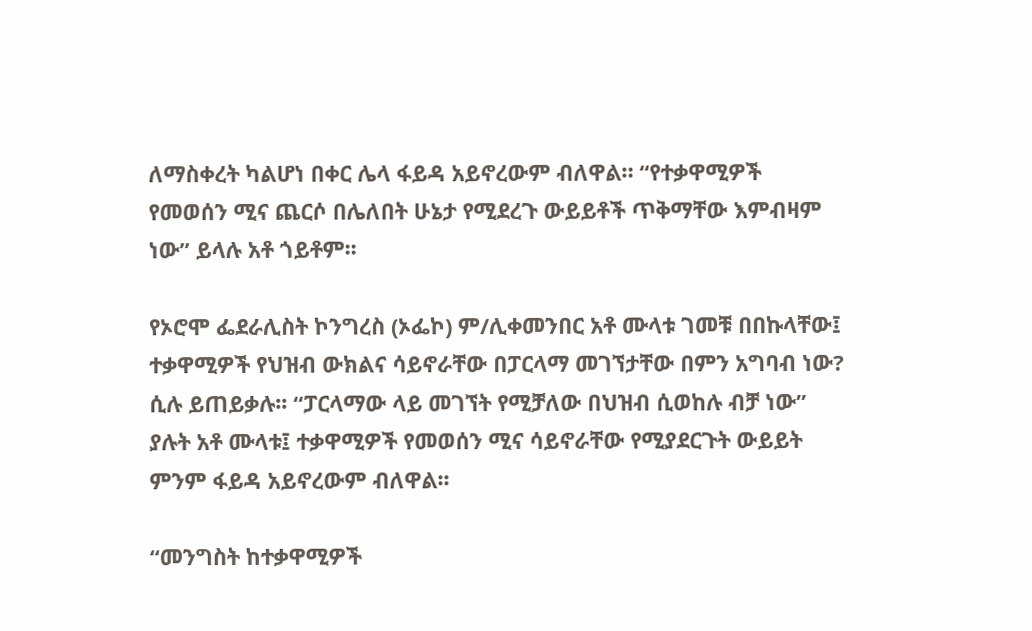ለማስቀረት ካልሆነ በቀር ሌላ ፋይዳ አይኖረውም ብለዋል። “የተቃዋሚዎች የመወሰን ሚና ጨርሶ በሌለበት ሁኔታ የሚደረጉ ውይይቶች ጥቅማቸው እምብዛም ነው” ይላሉ አቶ ጎይቶም፡፡

የኦሮሞ ፌደራሊስት ኮንግረስ (ኦፌኮ) ም/ሊቀመንበር አቶ ሙላቱ ገመቹ በበኩላቸው፤ ተቃዋሚዎች የህዝብ ውክልና ሳይኖራቸው በፓርላማ መገኘታቸው በምን አግባብ ነው? ሲሉ ይጠይቃሉ፡፡ “ፓርላማው ላይ መገኘት የሚቻለው በህዝብ ሲወከሉ ብቻ ነው” ያሉት አቶ ሙላቱ፤ ተቃዋሚዎች የመወሰን ሚና ሳይኖራቸው የሚያደርጉት ውይይት ምንም ፋይዳ አይኖረውም ብለዋል፡፡

“መንግስት ከተቃዋሚዎች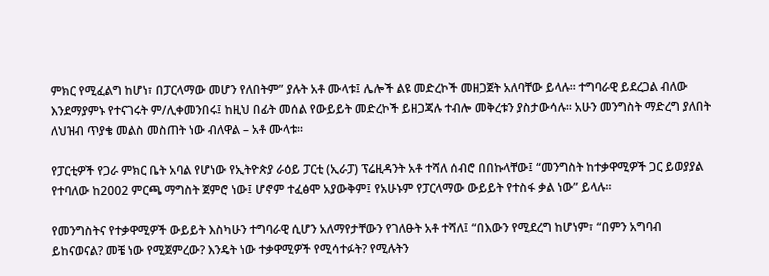ምክር የሚፈልግ ከሆነ፣ በፓርላማው መሆን የለበትም” ያሉት አቶ ሙላቱ፤ ሌሎች ልዩ መድረኮች መዘጋጀት አለባቸው ይላሉ፡፡ ተግባራዊ ይደረጋል ብለው እንደማያምኑ የተናገሩት ም/ሊቀመንበሩ፤ ከዚህ በፊት መሰል የውይይት መድረኮች ይዘጋጃሉ ተብሎ መቅረቱን ያስታውሳሉ፡፡ አሁን መንግስት ማድረግ ያለበት ለህዝብ ጥያቄ መልስ መስጠት ነው ብለዋል – አቶ ሙላቱ፡፡

የፓርቲዎች የጋራ ምክር ቤት አባል የሆነው የኢትዮጵያ ራዕይ ፓርቲ (ኢራፓ) ፕሬዚዳንት አቶ ተሻለ ሰብሮ በበኩላቸው፤ “መንግስት ከተቃዋሚዎች ጋር ይወያያል የተባለው ከ2002 ምርጫ ማግስት ጀምሮ ነው፤ ሆኖም ተፈፅሞ አያውቅም፤ የአሁኑም የፓርላማው ውይይት የተስፋ ቃል ነው” ይላሉ፡፡

የመንግስትና የተቃዋሚዎች ውይይት እስካሁን ተግባራዊ ሲሆን አለማየታቸውን የገለፁት አቶ ተሻለ፤ “በእውን የሚደረግ ከሆነም፣ “በምን አግባብ ይከናወናል? መቼ ነው የሚጀምረው? እንዴት ነው ተቃዋሚዎች የሚሳተፉት? የሚሉትን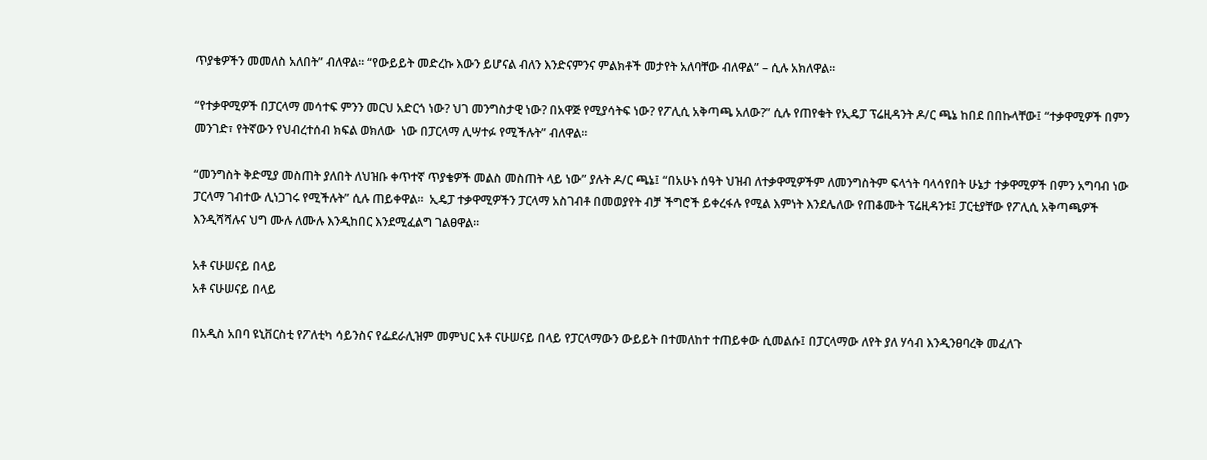ጥያቄዎችን መመለስ አለበት” ብለዋል፡፡ “የውይይት መድረኩ እውን ይሆናል ብለን እንድናምንና ምልክቶች መታየት አለባቸው ብለዋል” – ሲሉ አክለዋል፡፡

“የተቃዋሚዎች በፓርላማ መሳተፍ ምንን መርህ አድርጎ ነው? ህገ መንግስታዊ ነው? በአዋጅ የሚያሳትፍ ነው? የፖሊሲ አቅጣጫ አለው?” ሲሉ የጠየቁት የኢዴፓ ፕሬዚዳንት ዶ/ር ጫኔ ከበደ በበኩላቸው፤ “ተቃዋሚዎች በምን መንገድ፣ የትኛውን የህብረተሰብ ክፍል ወክለው  ነው በፓርላማ ሊሣተፉ የሚችሉት” ብለዋል፡፡

“መንግስት ቅድሚያ መስጠት ያለበት ለህዝቡ ቀጥተኛ ጥያቄዎች መልስ መስጠት ላይ ነው” ያሉት ዶ/ር ጫኔ፤ “በአሁኑ ሰዓት ህዝብ ለተቃዋሚዎችም ለመንግስትም ፍላጎት ባላሳየበት ሁኔታ ተቃዋሚዎች በምን አግባብ ነው ፓርላማ ገብተው ሊነጋገሩ የሚችሉት” ሲሉ ጠይቀዋል፡፡  ኢዴፓ ተቃዋሚዎችን ፓርላማ አስገብቶ በመወያየት ብቻ ችግሮች ይቀረፋሉ የሚል እምነት እንደሌለው የጠቆሙት ፕሬዚዳንቱ፤ ፓርቲያቸው የፖሊሲ አቅጣጫዎች እንዲሻሻሉና ህግ ሙሉ ለሙሉ እንዲከበር እንደሚፈልግ ገልፀዋል፡፡

አቶ ናሁሠናይ በላይ
አቶ ናሁሠናይ በላይ

በአዲስ አበባ ዩኒቨርስቲ የፖለቲካ ሳይንስና የፌደራሊዝም መምህር አቶ ናሁሠናይ በላይ የፓርላማውን ውይይት በተመለከተ ተጠይቀው ሲመልሱ፤ በፓርላማው ለየት ያለ ሃሳብ እንዲንፀባረቅ መፈለጉ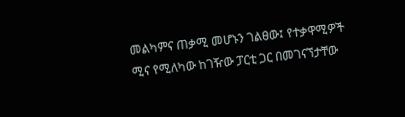መልካምና ጠቃሚ መሆኑን ገልፀው፤ የተቃዋሚዎች ሚና የሚለካው ከገዥው ፓርቲ ጋር በመገናኘታቸው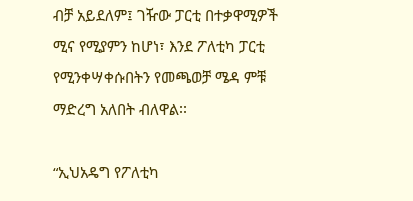ብቻ አይደለም፤ ገዥው ፓርቲ በተቃዋሚዎች ሚና የሚያምን ከሆነ፣ እንደ ፖለቲካ ፓርቲ የሚንቀሣቀሱበትን የመጫወቻ ሜዳ ምቹ ማድረግ አለበት ብለዋል፡፡

“ኢህአዴግ የፖለቲካ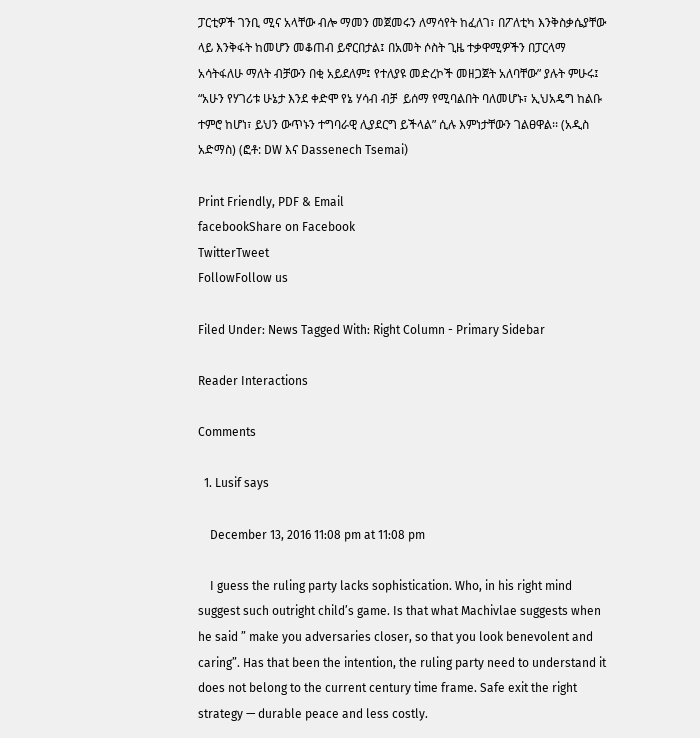ፓርቲዎች ገንቢ ሚና አላቸው ብሎ ማመን መጀመሩን ለማሳየት ከፈለገ፣ በፖለቲካ እንቅስቃሴያቸው ላይ እንቅፋት ከመሆን መቆጠብ ይኖርበታል፤ በአመት ሶስት ጊዜ ተቃዋሚዎችን በፓርላማ አሳትፋለሁ ማለት ብቻውን በቂ አይደለም፤ የተለያዩ መድረኮች መዘጋጀት አለባቸው” ያሉት ምሁሩ፤ “አሁን የሃገሪቱ ሁኔታ እንደ ቀድሞ የኔ ሃሳብ ብቻ  ይሰማ የሚባልበት ባለመሆኑ፣ ኢህአዴግ ከልቡ ተምሮ ከሆነ፣ ይህን ውጥኑን ተግባራዊ ሊያደርግ ይችላል” ሲሉ እምነታቸውን ገልፀዋል፡፡ (አዲስ አድማስ) (ፎቶ: DW እና Dassenech Tsemai)

Print Friendly, PDF & Email
facebookShare on Facebook
TwitterTweet
FollowFollow us

Filed Under: News Tagged With: Right Column - Primary Sidebar

Reader Interactions

Comments

  1. Lusif says

    December 13, 2016 11:08 pm at 11:08 pm

    I guess the ruling party lacks sophistication. Who, in his right mind suggest such outright child’s game. Is that what Machivlae suggests when he said ” make you adversaries closer, so that you look benevolent and caring”. Has that been the intention, the ruling party need to understand it does not belong to the current century time frame. Safe exit the right strategy — durable peace and less costly.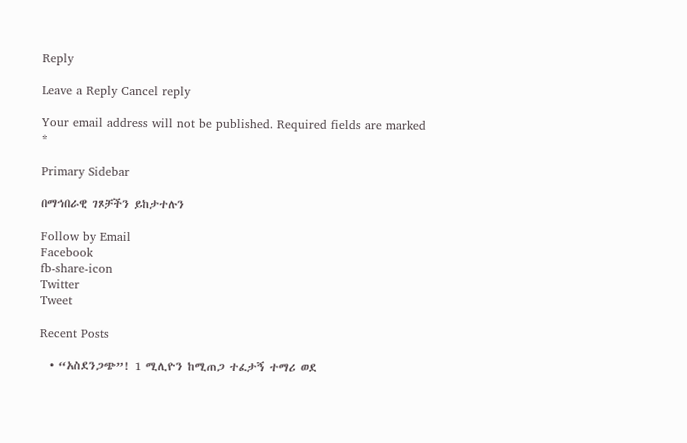Reply

Leave a Reply Cancel reply

Your email address will not be published. Required fields are marked *

Primary Sidebar

በማኅበራዊ ገጾቻችን ይከታተሉን

Follow by Email
Facebook
fb-share-icon
Twitter
Tweet

Recent Posts

  • “አስደንጋጭ”! 1 ሚሊዮን ከሚጠጋ ተፈታኝ ተማሪ ወደ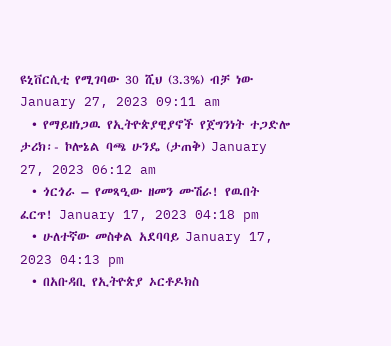ዩኒቨርሲቲ የሚገባው 30 ሺህ (3.3%) ብቻ ነው  January 27, 2023 09:11 am
  • የማይዘነጋዉ የኢትዮጵያዊያኖች የጀግንነት ተጋድሎ ታሪክ፡- ኮሎኔል ባጫ ሁንዴ (ታጠቅ) January 27, 2023 06:12 am
  • ጎርጎራ – የመጻዒው ዘመን ሙሽራ! የዉበት ፈርጥ! January 17, 2023 04:18 pm
  • ሁለተኛው መስቀል አደባባይ January 17, 2023 04:13 pm
  • በአቡዳቢ የኢትዮጵያ ኦርቶዶክስ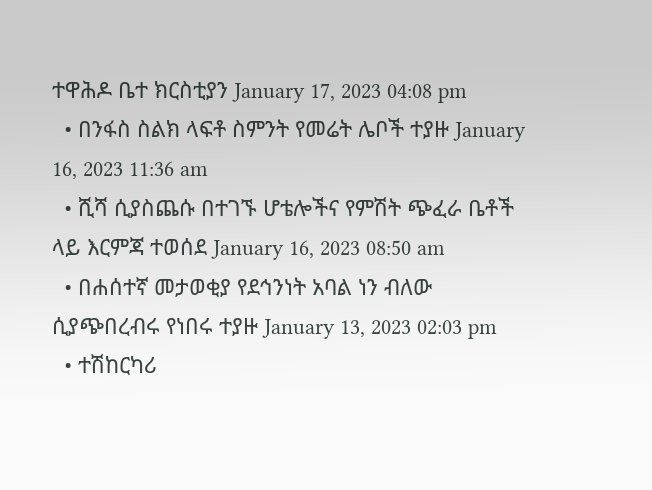ተዋሕዶ ቤተ ክርስቲያን January 17, 2023 04:08 pm
  • በንፋስ ስልክ ላፍቶ ስምንት የመሬት ሌቦች ተያዙ January 16, 2023 11:36 am
  • ሺሻ ሲያስጨሱ በተገኙ ሆቴሎችና የምሽት ጭፈራ ቤቶች ላይ እርምጃ ተወሰደ January 16, 2023 08:50 am
  • በሐሰተኛ መታወቂያ የደኅንነት አባል ነን ብለው ሲያጭበረብሩ የነበሩ ተያዙ January 13, 2023 02:03 pm
  • ተሽከርካሪ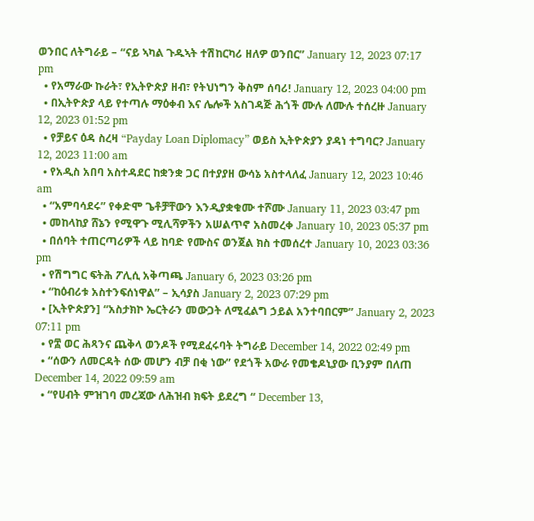ወንበር ለትግራይ – “ናይ ኣካል ጉዱኣት ተሽከርካሪ ዘለዎ ወንበር” January 12, 2023 07:17 pm
  • የአማራው ኩራት፣ የኢትዮጵያ ዘብ፣ የትህነግን ቅስም ሰባሪ! January 12, 2023 04:00 pm
  • በኢትዮጵያ ላይ የተጣሉ ማዕቀብ እና ሌሎች አስገዳጅ ሕጎች ሙሉ ለሙሉ ተሰረዙ January 12, 2023 01:52 pm
  • የቻይና ዕዳ ስረዛ “Payday Loan Diplomacy” ወይስ ኢትዮጵያን ያዳነ ተግባር? January 12, 2023 11:00 am
  • የአዲስ አበባ አስተዳደር ከቋንቋ ጋር በተያያዘ ውሳኔ አስተላለፈ January 12, 2023 10:46 am
  • “አምባሳደሩ” የቀድሞ ጌቶቻቸውን እንዲያቋቁሙ ተሾሙ January 11, 2023 03:47 pm
  • መከላከያ ሸኔን የሚዋጉ ሚሊሻዎችን አሠልጥኖ አስመረቀ January 10, 2023 05:37 pm
  • በሰባት ተጠርጣሪዎች ላይ ከባድ የሙስና ወንጀል ክስ ተመሰረተ January 10, 2023 03:36 pm
  • የሽግግር ፍትሕ ፖሊሲ አቅጣጫ January 6, 2023 03:26 pm
  • “ከዕብሪቱ አስተንፍሰነዋል” – ኢሳያስ January 2, 2023 07:29 pm
  • [ኢትዮጵያን] “አስታክኮ ኤርትራን መውጋት ለሚፈልግ ኃይል አንተባበርም” January 2, 2023 07:11 pm
  • የ፰ ወር ሕጻንና ጨቅላ ወንዶች የሚደፈሩባት ትግራይ December 14, 2022 02:49 pm
  • “ሰውን ለመርዳት ሰው መሆን ብቻ በቂ ነው” የደጎች አውራ የመቄዶኒያው ቢንያም በለጠ December 14, 2022 09:59 am
  • “የሀብት ምዝገባ መረጃው ለሕዝብ ክፍት ይደረግ “ December 13,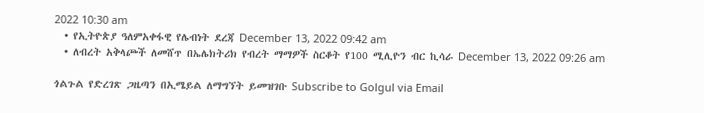2022 10:30 am
  • የኢትዮጵያ ዓለምአቀፋዊ የሌብነት ደረጃ December 13, 2022 09:42 am
  • ለብረት አቅላጮች ለመሸጥ በኤሌክትሪክ የብረት ማማዎች ስርቆት የ100 ሚሊዮን ብር ኪሳራ December 13, 2022 09:26 am

ጎልጉል የድረገጽ ጋዜጣን በኢሜይል ለማግኘት ይመዝገቡ Subscribe to Golgul via Email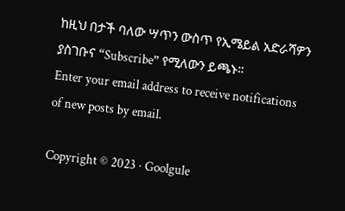ከዚህ በታች ባለው ሣጥን ውስጥ የኢሜይል አድራሻዎን ያስገቡና “Subscribe” የሚለውን ይጫኑ፡፡
Enter your email address to receive notifications of new posts by email.

Copyright © 2023 · Goolgule